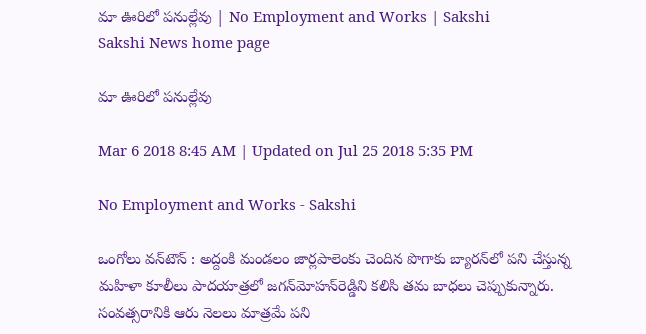మా ఊరిలో పనుల్లేవు | No Employment and Works | Sakshi
Sakshi News home page

మా ఊరిలో పనుల్లేవు

Mar 6 2018 8:45 AM | Updated on Jul 25 2018 5:35 PM

No Employment and Works - Sakshi

ఒంగోలు వన్‌టౌన్‌ : అద్దంకి మండలం జార్లపాలెంకు చెందిన పొగాకు బ్యారన్‌లో పని చేస్తున్న మహిళా కూలీలు పాదయాత్రలో జగన్‌మోహన్‌రెడ్డిని కలిసి తమ బాధలు చెప్పుకున్నారు. సంవత్సరానికి ఆరు నెలలు మాత్రమే పని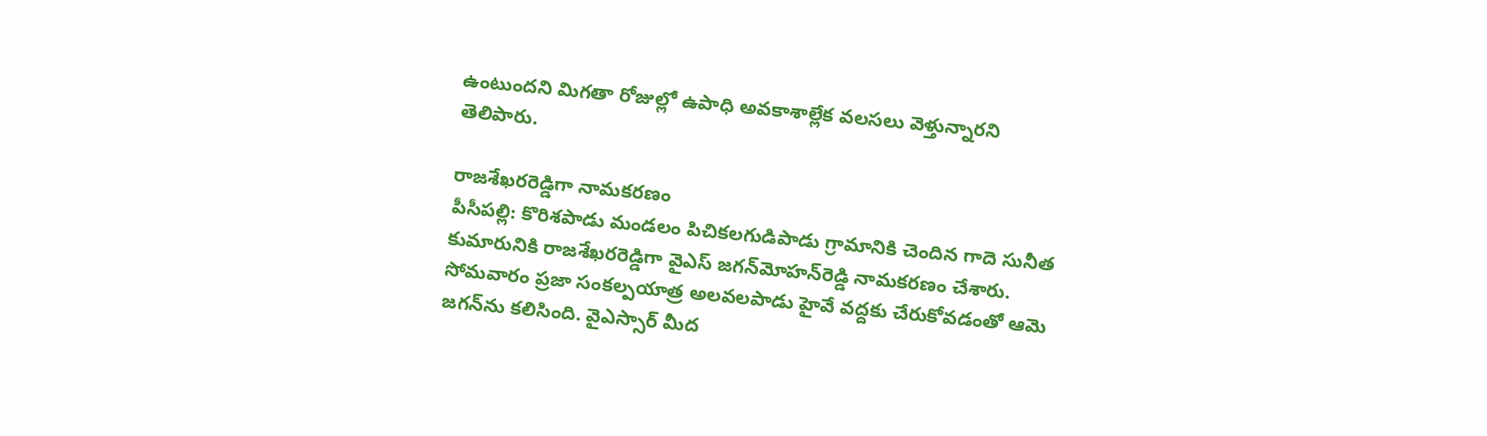ఉంటుందని మిగతా రోజుల్లో ఉపాధి అవకాశాల్లేక వలసలు వెళ్తున్నారని తెలిపారు.

రాజశేఖరరెడ్డిగా నామకరణం
పీసీపల్లి: కొరిశపాడు మండలం పిచికలగుడిపాడు గ్రామానికి చెందిన గాదె సునీత కుమారునికి రాజశేఖరరెడ్డిగా వైఎస్‌ జగన్‌మోహన్‌రెడ్డి నామకరణం చేశారు. సోమవారం ప్రజా సంకల్పయాత్ర అలవలపాడు హైవే వద్దకు చేరుకోవడంతో ఆమె జగన్‌ను కలిసింది. వైఎస్సార్‌ మీద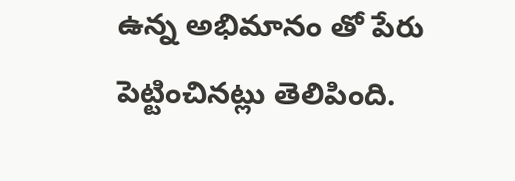ఉన్న అభిమానం తో పేరు పెట్టించినట్లు తెలిపింది.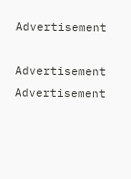Advertisement

Advertisement
Advertisement